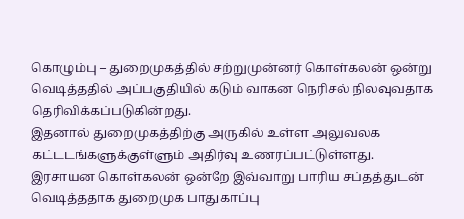கொழும்பு – துறைமுகத்தில் சற்றுமுன்னர் கொள்கலன் ஒன்று வெடித்ததில் அப்பகுதியில் கடும் வாகன நெரிசல் நிலவுவதாக தெரிவிக்கப்படுகின்றது.
இதனால் துறைமுகத்திற்கு அருகில் உள்ள அலுவலக கட்டடங்களுக்குள்ளும் அதிர்வு உணரப்பட்டுள்ளது.
இரசாயன கொள்கலன் ஒன்றே இவ்வாறு பாரிய சப்தத்துடன் வெடித்ததாக துறைமுக பாதுகாப்பு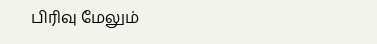பிரிவு மேலும்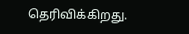தெரிவிக்கிறது.